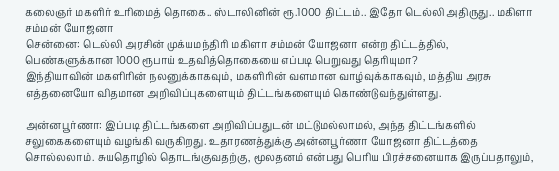கலைஞர் மகளிர் உரிமைத் தொகை.. ஸ்டாலினின் ரூ.1000 திட்டம்.. இதோ டெல்லி அதிருது.. மகிளா சம்மன் யோஜனா
சென்னை: டெல்லி அரசின் முக்யமந்திரி மகிளா சம்மன் யோஜனா என்ற திட்டத்தில், பெண்களுக்கான 1000 ரூபாய் உதவித்தொகையை எப்படி பெறுவது தெரியுமா?
இந்தியாவின் மகளிரின் நலனுக்காகவும், மகளிரின் வளமான வாழ்வுக்காகவும், மத்திய அரசு எத்தனையோ விதமான அறிவிப்புகளையும் திட்டங்களையும் கொண்டுவந்துள்ளது.

அன்னபூர்ணா: இப்படி திட்டங்களை அறிவிப்பதுடன் மட்டுமல்லாமல், அந்த திட்டங்களில் சலுகைகளையும் வழங்கி வருகிறது. உதாரணத்துக்கு அன்னபூர்ணா யோஜனா திட்டத்தை சொல்லலாம். சுயதொழில் தொடங்குவதற்கு, மூலதனம் என்பது பெரிய பிரச்சனையாக இருப்பதாலும்,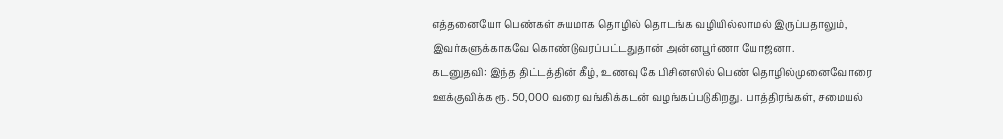எத்தனையோ பெண்கள் சுயமாக தொழில் தொடங்க வழியில்லாமல் இருப்பதாலும், இவர்களுக்காகவே கொண்டுவரப்பட்டதுதான் அன்னபூர்ணா யோஜனா.
கடனுதவி: இந்த திட்டத்தின் கீழ், உணவு கே பிசினஸில் பெண் தொழில்முனைவோரை ஊக்குவிக்க ரூ. 50,000 வரை வங்கிக்கடன் வழங்கப்படுகிறது. பாத்திரங்கள், சமையல்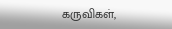கருவிகள்,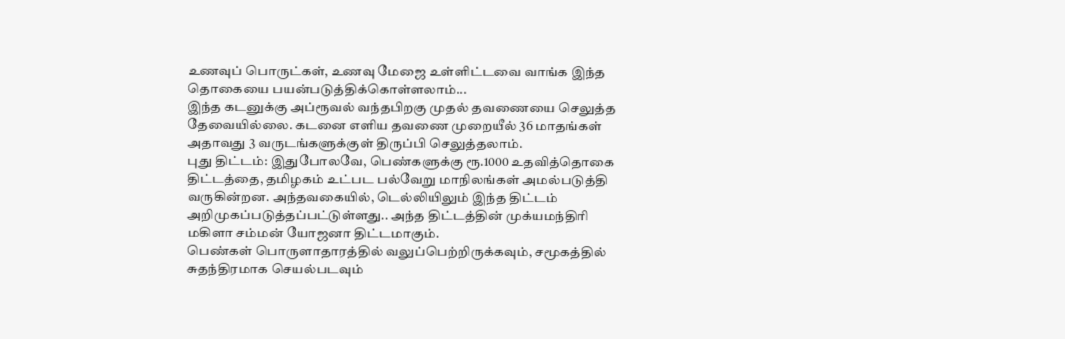உணவுப் பொருட்கள், உணவு மேஜை உள்ளிட்டவை வாங்க இந்த தொகையை பயன்படுத்திக்கொள்ளலாம்...
இந்த கடனுக்கு அப்ரூவல் வந்தபிறகு முதல் தவணையை செலுத்த தேவையில்லை. கடனை எளிய தவணை முறையீல் 36 மாதங்கள் அதாவது 3 வருடங்களுக்குள் திருப்பி செலுத்தலாம்.
புது திட்டம்: இதுபோலவே, பெண்களுக்கு ரூ.1000 உதவித்தொகை திட்டத்தை, தமிழகம் உட்பட பல்வேறு மாநிலங்கள் அமல்படுத்தி வருகின்றன. அந்தவகையில், டெல்லியிலும் இந்த திட்டம் அறிமுகப்படுத்தப்பட்டுள்ளது.. அந்த திட்டத்தின் முக்யமந்திரி மகிளா சம்மன் யோஜனா திட்டமாகும்.
பெண்கள் பொருளாதாரத்தில் வலுப்பெற்றிருக்கவும், சமூகத்தில் சுதந்திரமாக செயல்படவும்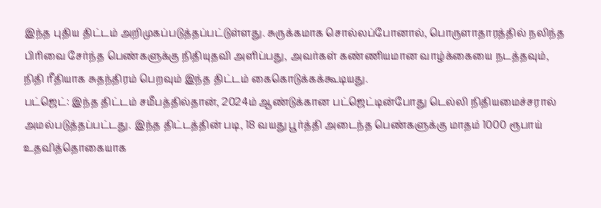இந்த புதிய திட்டம் அறிமுகப்படுத்தப்பட்டுள்ளது. சுருக்கமாக சொல்லப்போனால், பொருளாதாரத்தில் நலிந்த பிரிவை சேர்ந்த பெண்களுக்கு நிதியுதவி அளிப்பது, அவர்கள் கண்ணியமான வாழ்க்கையை நடத்தவும், நிதி ரீதியாக சுதந்திரம் பெறவும் இந்த திட்டம் கைகொடுக்கக்கூடியது.
பட்ஜெட்: இந்த திட்டம் சமீபத்தில்தான், 2024ம் ஆண்டுக்கான பட்ஜெட்டின்போது டெல்லி நிதியமைச்சரால் அமல்படுத்தப்பட்டது. இந்த திட்டத்தின் படி, 18 வயது பூர்த்தி அடைந்த பெண்களுக்கு மாதம் 1000 ரூபாய் உதவித்தொகையாக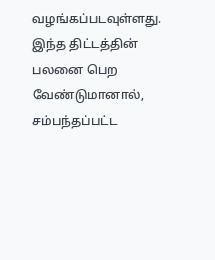வழங்கப்படவுள்ளது.
இந்த திட்டத்தின் பலனை பெற வேண்டுமானால், சம்பந்தப்பட்ட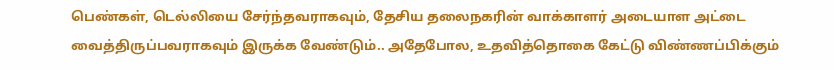பெண்கள், டெல்லியை சேர்ந்தவராகவும், தேசிய தலைநகரின் வாக்காளர் அடையாள அட்டை வைத்திருப்பவராகவும் இருக்க வேண்டும்.. அதேபோல, உதவித்தொகை கேட்டு விண்ணப்பிக்கும்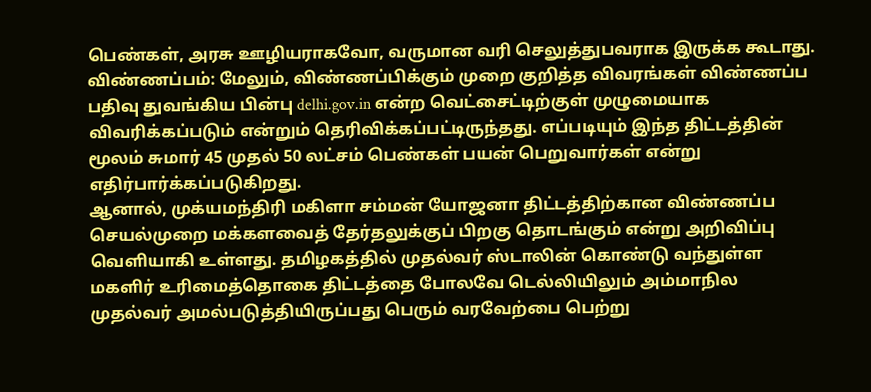பெண்கள், அரசு ஊழியராகவோ, வருமான வரி செலுத்துபவராக இருக்க கூடாது.
விண்ணப்பம்: மேலும், விண்ணப்பிக்கும் முறை குறித்த விவரங்கள் விண்ணப்ப பதிவு துவங்கிய பின்பு delhi.gov.in என்ற வெட்சைட்டிற்குள் முழுமையாக விவரிக்கப்படும் என்றும் தெரிவிக்கப்பட்டிருந்தது. எப்படியும் இந்த திட்டத்தின் மூலம் சுமார் 45 முதல் 50 லட்சம் பெண்கள் பயன் பெறுவார்கள் என்று எதிர்பார்க்கப்படுகிறது.
ஆனால், முக்யமந்திரி மகிளா சம்மன் யோஜனா திட்டத்திற்கான விண்ணப்ப செயல்முறை மக்களவைத் தேர்தலுக்குப் பிறகு தொடங்கும் என்று அறிவிப்பு வெளியாகி உள்ளது. தமிழகத்தில் முதல்வர் ஸ்டாலின் கொண்டு வந்துள்ள மகளிர் உரிமைத்தொகை திட்டத்தை போலவே டெல்லியிலும் அம்மாநில முதல்வர் அமல்படுத்தியிருப்பது பெரும் வரவேற்பை பெற்று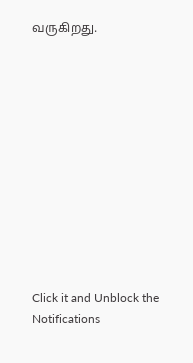வருகிறது.












Click it and Unblock the Notifications